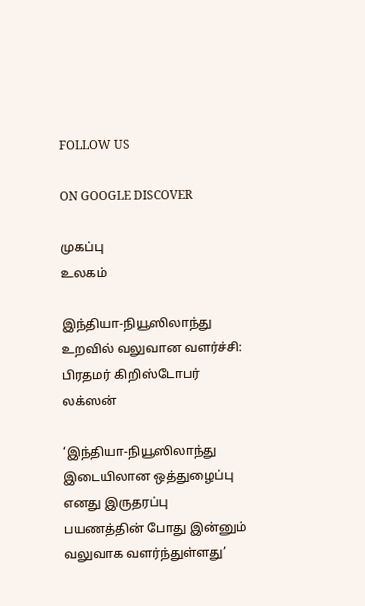FOLLOW US

ON GOOGLE DISCOVER

முகப்பு
உலகம்

இந்தியா-நியூஸிலாந்து உறவில் வலுவான வளர்ச்சி: பிரதமர் கிறிஸ்டோபர் லக்ஸன்

‘இந்தியா-நியூஸிலாந்து இடையிலான ஒத்துழைப்பு எனது இருதரப்பு பயணத்தின் போது இன்னும் வலுவாக வளர்ந்துள்ளது’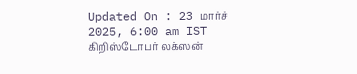Updated On : 23 மார்ச் 2025, 6:00 am IST
கிறிஸ்டோபர் லக்ஸன்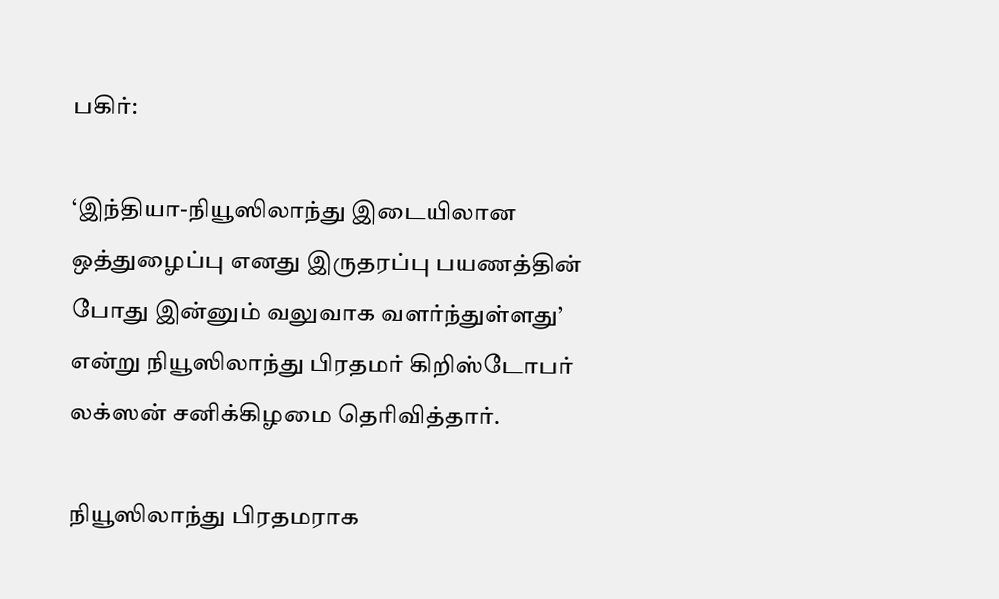பகிர்:

‘இந்தியா-நியூஸிலாந்து இடையிலான ஒத்துழைப்பு எனது இருதரப்பு பயணத்தின் போது இன்னும் வலுவாக வளர்ந்துள்ளது’ என்று நியூஸிலாந்து பிரதமர் கிறிஸ்டோபர் லக்ஸன் சனிக்கிழமை தெரிவித்தார்.

நியூஸிலாந்து பிரதமராக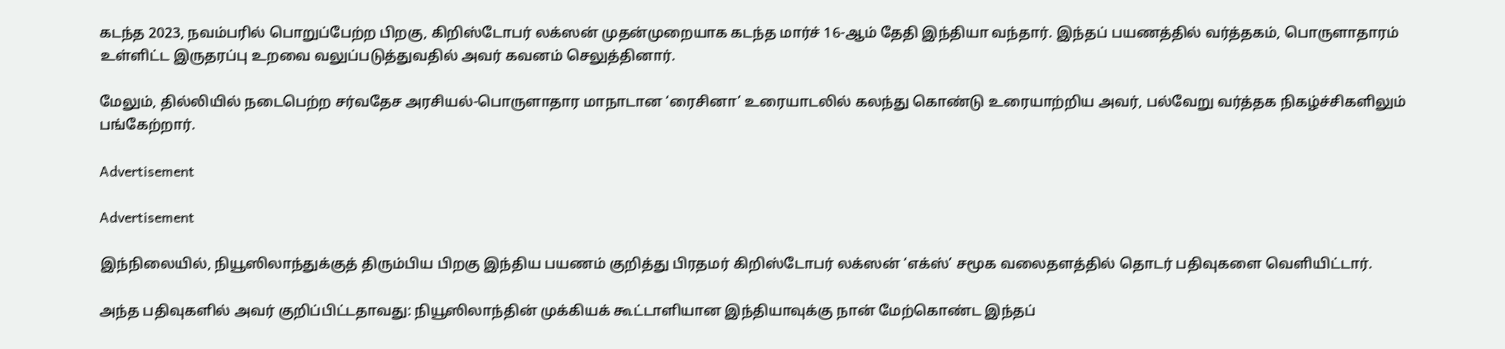கடந்த 2023, நவம்பரில் பொறுப்பேற்ற பிறகு, கிறிஸ்டோபர் லக்ஸன் முதன்முறையாக கடந்த மார்ச் 16-ஆம் தேதி இந்தியா வந்தார். இந்தப் பயணத்தில் வர்த்தகம், பொருளாதாரம் உள்ளிட்ட இருதரப்பு உறவை வலுப்படுத்துவதில் அவர் கவனம் செலுத்தினார்.

மேலும், தில்லியில் நடைபெற்ற சர்வதேச அரசியல்-பொருளாதார மாநாடான ‘ரைசினா’ உரையாடலில் கலந்து கொண்டு உரையாற்றிய அவர், பல்வேறு வர்த்தக நிகழ்ச்சிகளிலும் பங்கேற்றார்.

Advertisement

Advertisement

இந்நிலையில், நியூஸிலாந்துக்குத் திரும்பிய பிறகு இந்திய பயணம் குறித்து பிரதமர் கிறிஸ்டோபர் லக்ஸன் ‘எக்ஸ்’ சமூக வலைதளத்தில் தொடர் பதிவுகளை வெளியிட்டார்.

அந்த பதிவுகளில் அவர் குறிப்பிட்டதாவது: நியூஸிலாந்தின் முக்கியக் கூட்டாளியான இந்தியாவுக்கு நான் மேற்கொண்ட இந்தப்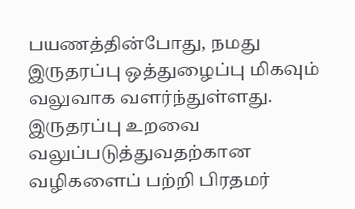பயணத்தின்போது, நமது இருதரப்பு ஒத்துழைப்பு மிகவும் வலுவாக வளர்ந்துள்ளது. இருதரப்பு உறவை வலுப்படுத்துவதற்கான வழிகளைப் பற்றி பிரதமர்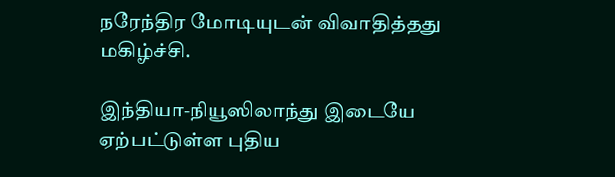நரேந்திர மோடியுடன் விவாதித்தது மகிழ்ச்சி.

இந்தியா-நியூஸிலாந்து இடையே ஏற்பட்டுள்ள புதிய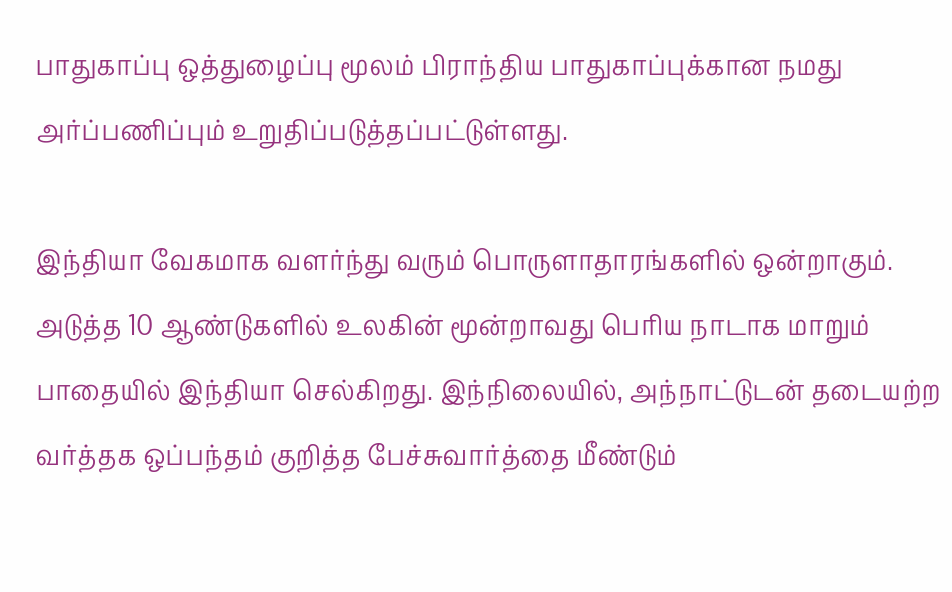பாதுகாப்பு ஒத்துழைப்பு மூலம் பிராந்திய பாதுகாப்புக்கான நமது அர்ப்பணிப்பும் உறுதிப்படுத்தப்பட்டுள்ளது.

இந்தியா வேகமாக வளர்ந்து வரும் பொருளாதாரங்களில் ஒன்றாகும். அடுத்த 10 ஆண்டுகளில் உலகின் மூன்றாவது பெரிய நாடாக மாறும் பாதையில் இந்தியா செல்கிறது. இந்நிலையில், அந்நாட்டுடன் தடையற்ற வர்த்தக ஒப்பந்தம் குறித்த பேச்சுவார்த்தை மீண்டும்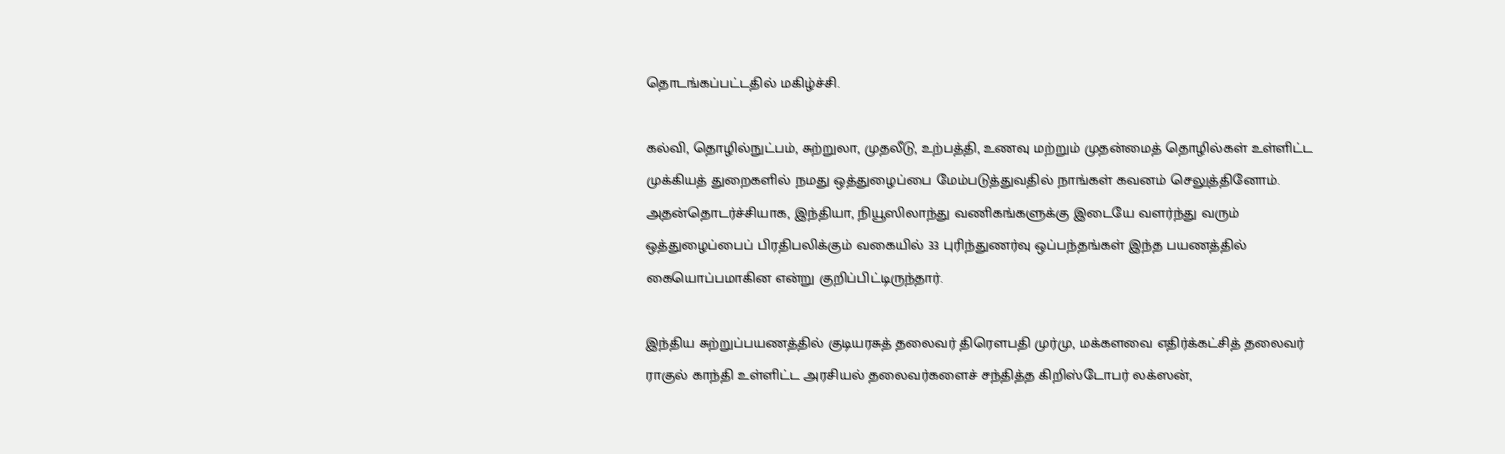தொடங்கப்பட்டதில் மகிழ்ச்சி.

கல்வி, தொழில்நுட்பம், சுற்றுலா, முதலீடு, உற்பத்தி, உணவு மற்றும் முதன்மைத் தொழில்கள் உள்ளிட்ட முக்கியத் துறைகளில் நமது ஒத்துழைப்பை மேம்படுத்துவதில் நாங்கள் கவனம் செலுத்தினோம். அதன்தொடர்ச்சியாக, இந்தியா, நியூஸிலாந்து வணிகங்களுக்கு இடையே வளர்ந்து வரும் ஒத்துழைப்பைப் பிரதிபலிக்கும் வகையில் 33 புரிந்துணர்வு ஒப்பந்தங்கள் இந்த பயணத்தில் கையொப்பமாகின என்று குறிப்பிட்டிருந்தார்.

இந்திய சுற்றுப்பயணத்தில் குடியரசுத் தலைவர் திரௌபதி முர்மு, மக்களவை எதிர்க்கட்சித் தலைவர் ராகுல் காந்தி உள்ளிட்ட அரசியல் தலைவர்களைச் சந்தித்த கிறிஸ்டோபர் லக்ஸன்,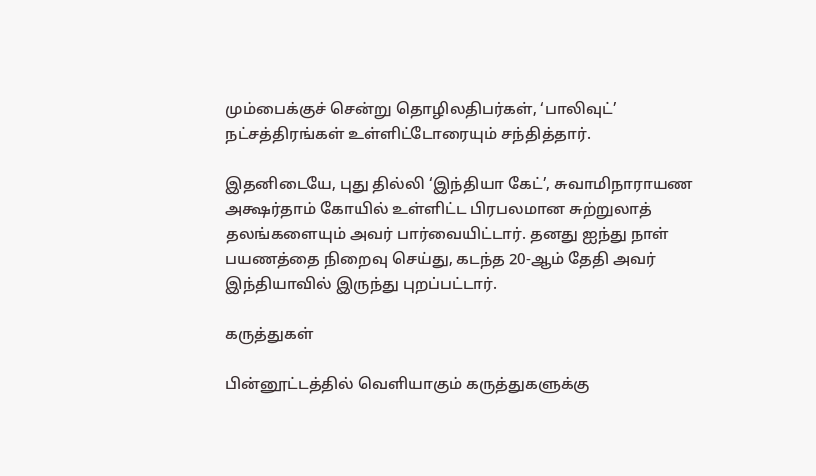மும்பைக்குச் சென்று தொழிலதிபர்கள், ‘பாலிவுட்’ நட்சத்திரங்கள் உள்ளிட்டோரையும் சந்தித்தார்.

இதனிடையே, புது தில்லி ‘இந்தியா கேட்’, சுவாமிநாராயண அக்ஷர்தாம் கோயில் உள்ளிட்ட பிரபலமான சுற்றுலாத் தலங்களையும் அவர் பார்வையிட்டார். தனது ஐந்து நாள் பயணத்தை நிறைவு செய்து, கடந்த 20-ஆம் தேதி அவர் இந்தியாவில் இருந்து புறப்பட்டார்.

கருத்துகள்

பின்னூட்டத்தில் வெளியாகும் கருத்துகளுக்கு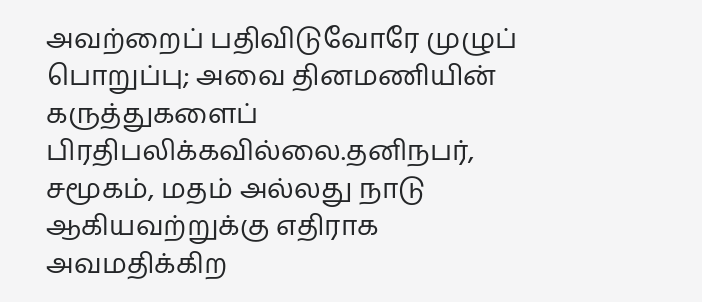அவற்றைப் பதிவிடுவோரே முழுப் பொறுப்பு; அவை தினமணியின் கருத்துகளைப் பிரதிபலிக்கவில்லை.தனிநபர், சமூகம், மதம் அல்லது நாடு ஆகியவற்றுக்கு எதிராக அவமதிக்கிற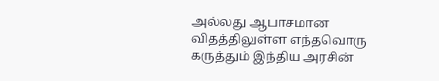அல்லது ஆபாசமான விதத்திலுள்ள எந்தவொரு கருத்தும் இந்திய அரசின்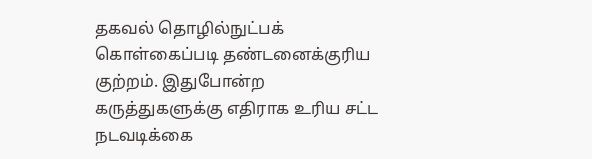தகவல் தொழில்நுட்பக் கொள்கைப்படி தண்டனைக்குரிய குற்றம். இதுபோன்ற கருத்துகளுக்கு எதிராக உரிய சட்ட நடவடிக்கை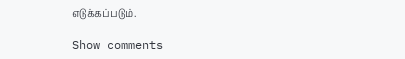எடுக்கப்படும்.

Show comments